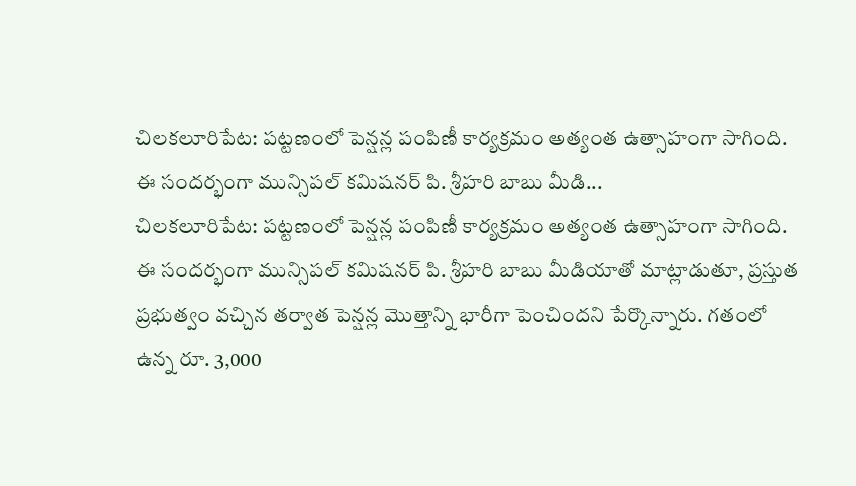చిలకలూరిపేట: పట్టణంలో పెన్షన్ల పంపిణీ కార్యక్రమం అత్యంత ఉత్సాహంగా సాగింది. ఈ సందర్భంగా మున్సిపల్ కమిషనర్ పి. శ్రీహరి బాబు మీడి...
చిలకలూరిపేట: పట్టణంలో పెన్షన్ల పంపిణీ కార్యక్రమం అత్యంత ఉత్సాహంగా సాగింది. ఈ సందర్భంగా మున్సిపల్ కమిషనర్ పి. శ్రీహరి బాబు మీడియాతో మాట్లాడుతూ, ప్రస్తుత ప్రభుత్వం వచ్చిన తర్వాత పెన్షన్ల మొత్తాన్ని భారీగా పెంచిందని పేర్కొన్నారు. గతంలో ఉన్న రూ. 3,000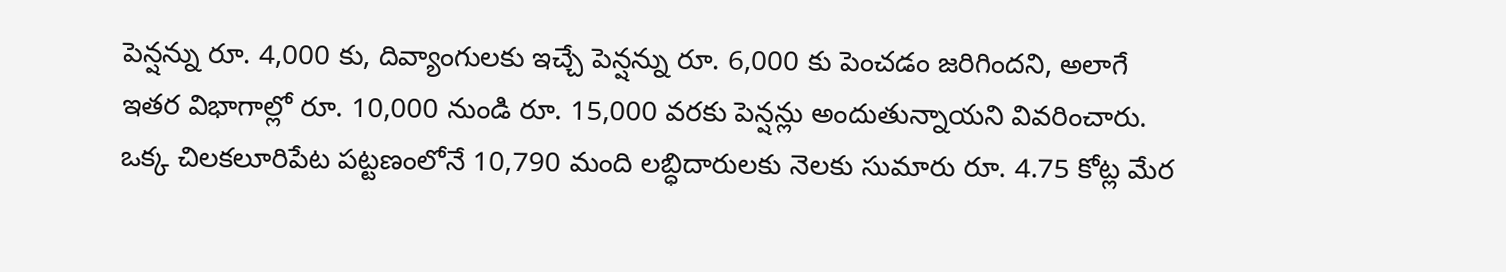పెన్షన్ను రూ. 4,000 కు, దివ్యాంగులకు ఇచ్చే పెన్షన్ను రూ. 6,000 కు పెంచడం జరిగిందని, అలాగే ఇతర విభాగాల్లో రూ. 10,000 నుండి రూ. 15,000 వరకు పెన్షన్లు అందుతున్నాయని వివరించారు. ఒక్క చిలకలూరిపేట పట్టణంలోనే 10,790 మంది లబ్ధిదారులకు నెలకు సుమారు రూ. 4.75 కోట్ల మేర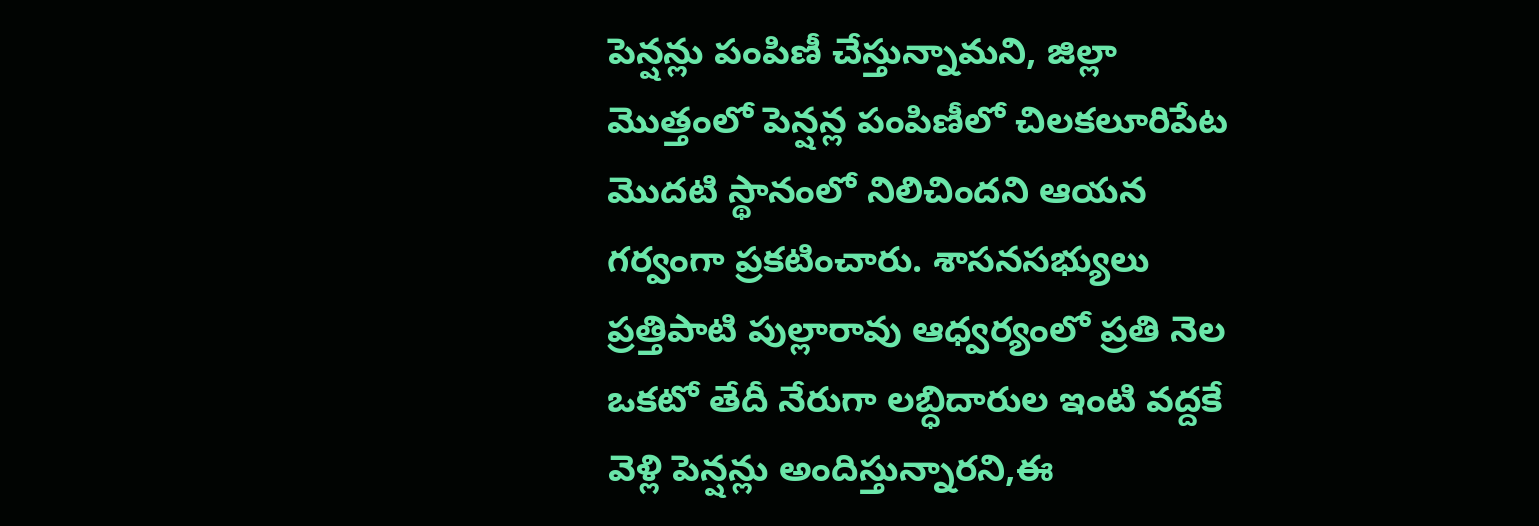పెన్షన్లు పంపిణీ చేస్తున్నామని, జిల్లా మొత్తంలో పెన్షన్ల పంపిణీలో చిలకలూరిపేట మొదటి స్థానంలో నిలిచిందని ఆయన గర్వంగా ప్రకటించారు. శాసనసభ్యులు ప్రత్తిపాటి పుల్లారావు ఆధ్వర్యంలో ప్రతి నెల ఒకటో తేదీ నేరుగా లబ్ధిదారుల ఇంటి వద్దకే వెళ్లి పెన్షన్లు అందిస్తున్నారని,ఈ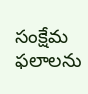సంక్షేమ ఫలాలను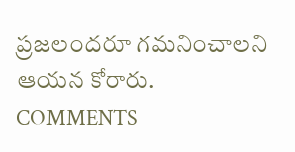ప్రజలందరూ గమనించాలని ఆయన కోరారు.
COMMENTS